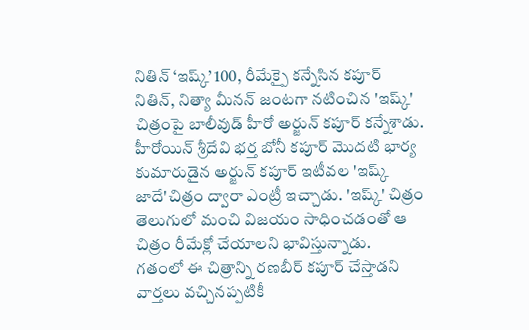నితిన్ ‘ఇష్క్’ 100, రీమేక్పై కన్నేసిన కపూర్
నితిన్, నిత్యా మీనన్ జంటగా నటించిన 'ఇష్క్' చిత్రంపై బాలీవుడ్ హీరో అర్జున్ కపూర్ కన్నేశాడు. హీరోయిన్ శ్రీదేవి భర్త బోనీ కపూర్ మొదటి భార్య కుమారుడైన అర్జున్ కపూర్ ఇటీవల 'ఇష్క్ జాదే'చిత్రం ద్వారా ఎంట్రీ ఇచ్చాడు. 'ఇష్క్' చిత్రం తెలుగులో మంచి విజయం సాధించడంతో ఆ చిత్రం రీమేక్లో చేయాలని భావిస్తున్నాడు.
గతంలో ఈ చిత్రాన్ని రణబీర్ కపూర్ చేస్తాడని వార్తలు వచ్చినప్పటికీ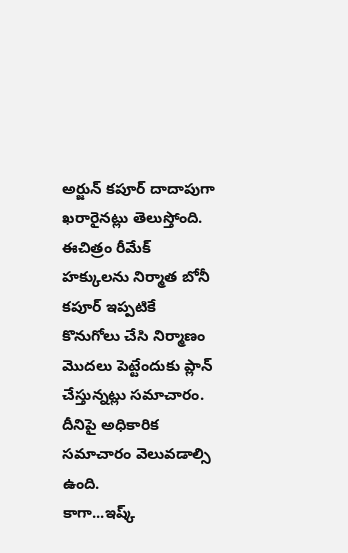అర్జున్ కపూర్ దాదాపుగా ఖరారైనట్లు తెలుస్తోంది. ఈచిత్రం రీమేక్ హక్కులను నిర్మాత బోనీ కపూర్ ఇప్పటికే కొనుగోలు చేసి నిర్మాణం మొదలు పెట్టేందుకు ప్లాన్ చేస్తున్నట్లు సమాచారం. దీనిపై అధికారిక సమాచారం వెలువడాల్సి ఉంది.
కాగా...ఇష్క్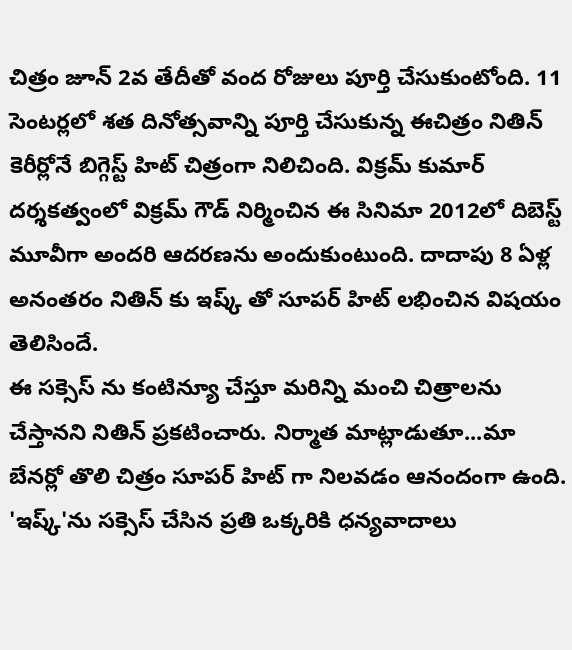చిత్రం జూన్ 2వ తేదీతో వంద రోజులు పూర్తి చేసుకుంటోంది. 11 సెంటర్లలో శత దినోత్సవాన్ని పూర్తి చేసుకున్న ఈచిత్రం నితిన్ కెరీర్లోనే బిగ్గెస్ట్ హిట్ చిత్రంగా నిలిచింది. విక్రమ్ కుమార్ దర్శకత్వంలో విక్రమ్ గౌడ్ నిర్మించిన ఈ సినిమా 2012లో దిబెస్ట్ మూవీగా అందరి ఆదరణను అందుకుంటుంది. దాదాపు 8 ఏళ్ల అనంతరం నితిన్ కు ఇష్క్ తో సూపర్ హిట్ లభించిన విషయం తెలిసిందే.
ఈ సక్సెస్ ను కంటిన్యూ చేస్తూ మరిన్ని మంచి చిత్రాలను చేస్తానని నితిన్ ప్రకటించారు. నిర్మాత మాట్లాడుతూ...మా బేనర్లో తొలి చిత్రం సూపర్ హిట్ గా నిలవడం ఆనందంగా ఉంది. 'ఇష్క్'ను సక్సెస్ చేసిన ప్రతి ఒక్కరికి ధన్యవాదాలు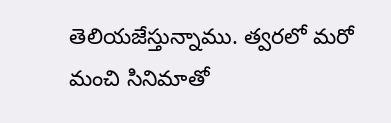తెలియజేస్తున్నాము. త్వరలో మరో మంచి సినిమాతో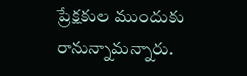ప్రేక్షకుల ముందుకు రానున్నామన్నారు.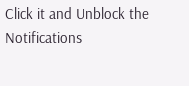Click it and Unblock the Notifications